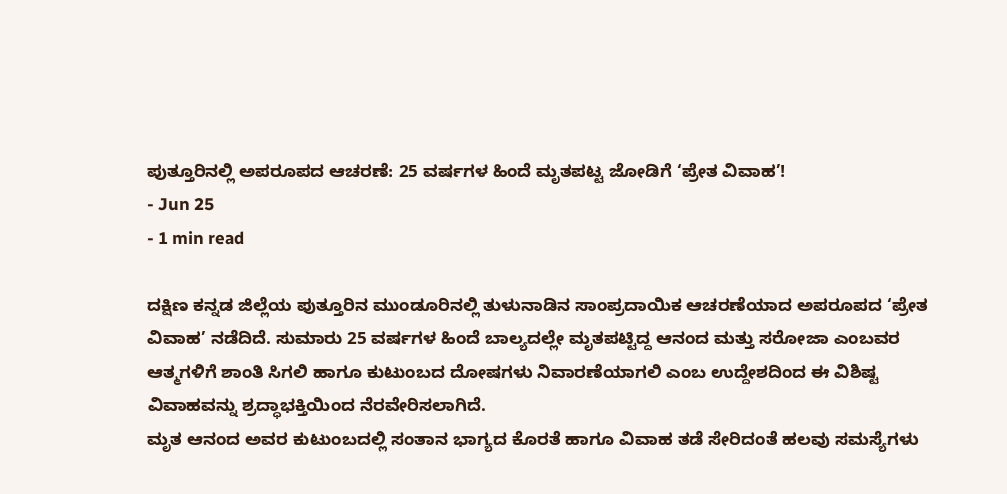ಪುತ್ತೂರಿನಲ್ಲಿ ಅಪರೂಪದ ಆಚರಣೆ: 25 ವರ್ಷಗಳ ಹಿಂದೆ ಮೃತಪಟ್ಟ ಜೋಡಿಗೆ ‘ಪ್ರೇತ ವಿವಾಹ’!
- Jun 25
- 1 min read

ದಕ್ಷಿಣ ಕನ್ನಡ ಜಿಲ್ಲೆಯ ಪುತ್ತೂರಿನ ಮುಂಡೂರಿನಲ್ಲಿ ತುಳುನಾಡಿನ ಸಾಂಪ್ರದಾಯಿಕ ಆಚರಣೆಯಾದ ಅಪರೂಪದ ‘ಪ್ರೇತ ವಿವಾಹ’ ನಡೆದಿದೆ. ಸುಮಾರು 25 ವರ್ಷಗಳ ಹಿಂದೆ ಬಾಲ್ಯದಲ್ಲೇ ಮೃತಪಟ್ಟಿದ್ದ ಆನಂದ ಮತ್ತು ಸರೋಜಾ ಎಂಬವರ ಆತ್ಮಗಳಿಗೆ ಶಾಂತಿ ಸಿಗಲಿ ಹಾಗೂ ಕುಟುಂಬದ ದೋಷಗಳು ನಿವಾರಣೆಯಾಗಲಿ ಎಂಬ ಉದ್ದೇಶದಿಂದ ಈ ವಿಶಿಷ್ಟ ವಿವಾಹವನ್ನು ಶ್ರದ್ಧಾಭಕ್ತಿಯಿಂದ ನೆರವೇರಿಸಲಾಗಿದೆ.
ಮೃತ ಆನಂದ ಅವರ ಕುಟುಂಬದಲ್ಲಿ ಸಂತಾನ ಭಾಗ್ಯದ ಕೊರತೆ ಹಾಗೂ ವಿವಾಹ ತಡೆ ಸೇರಿದಂತೆ ಹಲವು ಸಮಸ್ಯೆಗಳು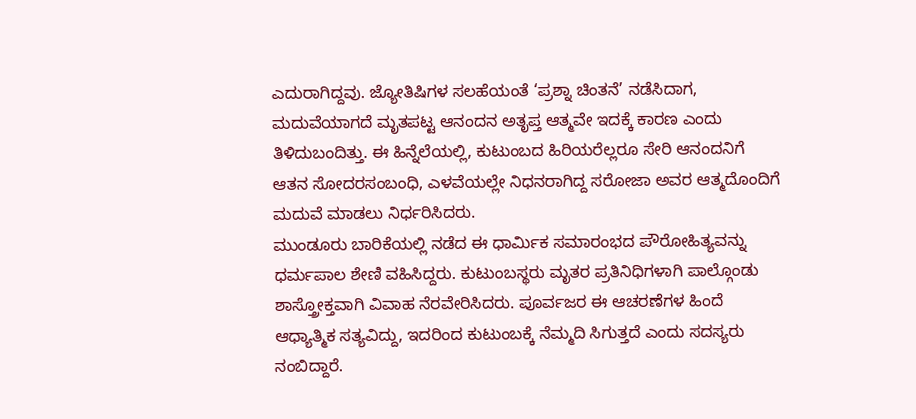ಎದುರಾಗಿದ್ದವು. ಜ್ಯೋತಿಷಿಗಳ ಸಲಹೆಯಂತೆ ‘ಪ್ರಶ್ನಾ ಚಿಂತನೆ’ ನಡೆಸಿದಾಗ, ಮದುವೆಯಾಗದೆ ಮೃತಪಟ್ಟ ಆನಂದನ ಅತೃಪ್ತ ಆತ್ಮವೇ ಇದಕ್ಕೆ ಕಾರಣ ಎಂದು ತಿಳಿದುಬಂದಿತ್ತು. ಈ ಹಿನ್ನೆಲೆಯಲ್ಲಿ, ಕುಟುಂಬದ ಹಿರಿಯರೆಲ್ಲರೂ ಸೇರಿ ಆನಂದನಿಗೆ ಆತನ ಸೋದರಸಂಬಂಧಿ, ಎಳವೆಯಲ್ಲೇ ನಿಧನರಾಗಿದ್ದ ಸರೋಜಾ ಅವರ ಆತ್ಮದೊಂದಿಗೆ ಮದುವೆ ಮಾಡಲು ನಿರ್ಧರಿಸಿದರು.
ಮುಂಡೂರು ಬಾರಿಕೆಯಲ್ಲಿ ನಡೆದ ಈ ಧಾರ್ಮಿಕ ಸಮಾರಂಭದ ಪೌರೋಹಿತ್ಯವನ್ನು ಧರ್ಮಪಾಲ ಶೇಣಿ ವಹಿಸಿದ್ದರು. ಕುಟುಂಬಸ್ಥರು ಮೃತರ ಪ್ರತಿನಿಧಿಗಳಾಗಿ ಪಾಲ್ಗೊಂಡು ಶಾಸ್ತ್ರೋಕ್ತವಾಗಿ ವಿವಾಹ ನೆರವೇರಿಸಿದರು. ಪೂರ್ವಜರ ಈ ಆಚರಣೆಗಳ ಹಿಂದೆ ಆಧ್ಯಾತ್ಮಿಕ ಸತ್ಯವಿದ್ದು, ಇದರಿಂದ ಕುಟುಂಬಕ್ಕೆ ನೆಮ್ಮದಿ ಸಿಗುತ್ತದೆ ಎಂದು ಸದಸ್ಯರು ನಂಬಿದ್ದಾರೆ.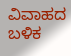ವಿವಾಹದ ಬಳಿಕ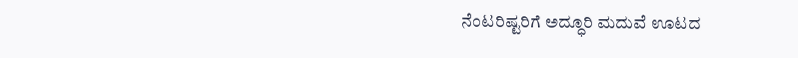ನೆಂಟರಿಷ್ಟರಿಗೆ ಅದ್ಧೂರಿ ಮದುವೆ ಊಟದ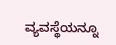ವ್ಯವಸ್ಥೆಯನ್ನೂ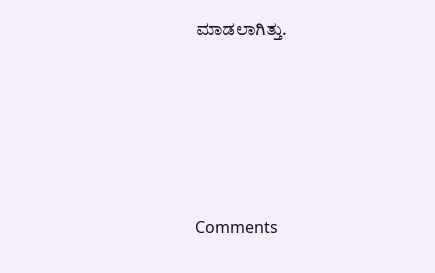ಮಾಡಲಾಗಿತ್ತು.







Comments